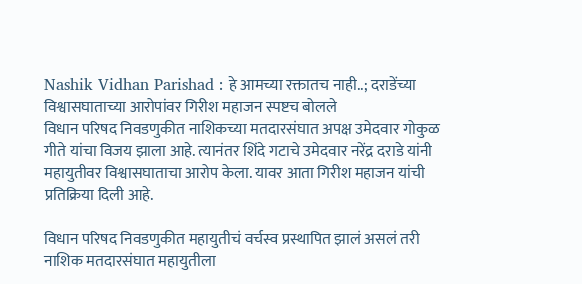Nashik Vidhan Parishad : हे आमच्या रक्तातच नाही..; दराडेंच्या विश्वासघाताच्या आरोपांवर गिरीश महाजन स्पष्टच बोलले
विधान परिषद निवडणुकीत नाशिकच्या मतदारसंघात अपक्ष उमेदवार गोकुळ गीते यांचा विजय झाला आहे. त्यानंतर शिंदे गटाचे उमेदवार नरेंद्र दराडे यांनी महायुतीवर विश्वासघाताचा आरोप केला. यावर आता गिरीश महाजन यांची प्रतिक्रिया दिली आहे.

विधान परिषद निवडणुकीत महायुतीचं वर्चस्व प्रस्थापित झालं असलं तरी नाशिक मतदारसंघात महायुतीला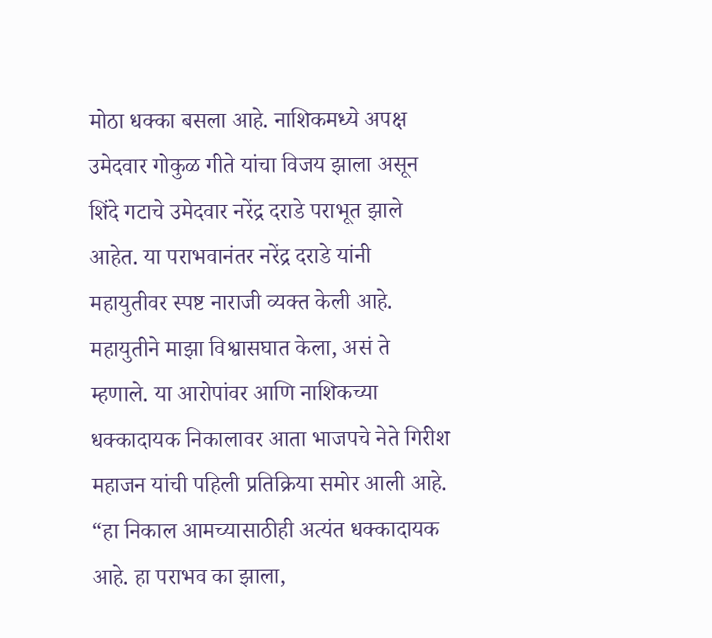मोठा धक्का बसला आहे. नाशिकमध्ये अपक्ष उमेदवार गोकुळ गीते यांचा विजय झाला असून शिंदे गटाचे उमेदवार नरेंद्र दराडे पराभूत झाले आहेत. या पराभवानंतर नरेंद्र दराडे यांनी महायुतीवर स्पष्ट नाराजी व्यक्त केली आहे. महायुतीने माझा विश्वासघात केला, असं ते म्हणाले. या आरोपांवर आणि नाशिकच्या धक्कादायक निकालावर आता भाजपचे नेते गिरीश महाजन यांची पहिली प्रतिक्रिया समोर आली आहे. “हा निकाल आमच्यासाठीही अत्यंत धक्कादायक आहे. हा पराभव का झाला,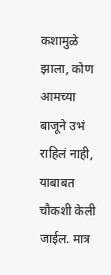कशामुळे झाला, कोण आमच्या बाजूने उभं राहिलं नाही, याबाबत चौकशी केली जाईल. मात्र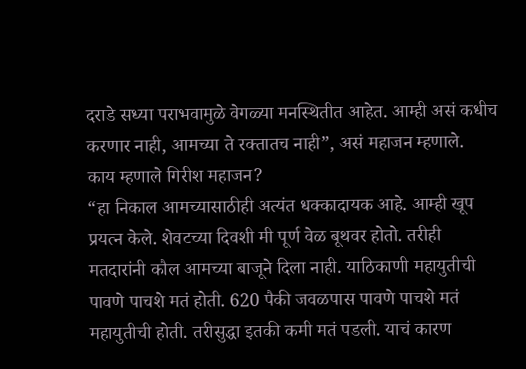दराडे सध्या पराभवामुळे वेगळ्या मनस्थितीत आहेत. आम्ही असं कधीच करणार नाही, आमच्या ते रक्तातच नाही”, असं महाजन म्हणाले.
काय म्हणाले गिरीश महाजन?
“हा निकाल आमच्यासाठीही अत्यंत धक्कादायक आहे. आम्ही खूप प्रयत्न केले. शेवटच्या दिवशी मी पूर्ण वेळ बूथवर होतो. तरीही मतदारांनी कौल आमच्या बाजूने दिला नाही. याठिकाणी महायुतीची पावणे पाचशे मतं होती. 620 पैकी जवळपास पावणे पाचशे मतं महायुतीची होती. तरीसुद्धा इतकी कमी मतं पडली. याचं कारण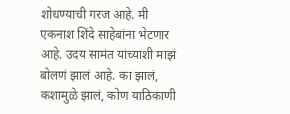शोधण्याची गरज आहे. मी एकनाश शिंदे साहेबांना भेटणार आहे. उदय सामंत यांच्याशी माझं बोलणं झालं आहे. का झालं, कशामुळे झालं, कोण याठिकाणी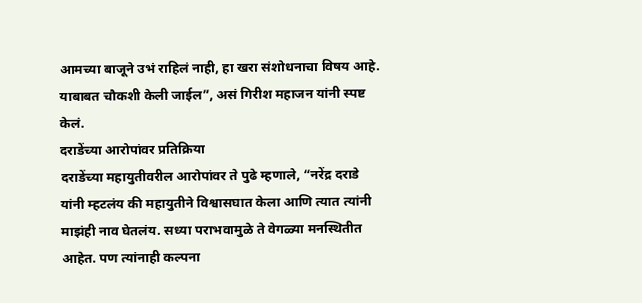आमच्या बाजूने उभं राहिलं नाही, हा खरा संशोधनाचा विषय आहे. याबाबत चौकशी केली जाईल”, असं गिरीश महाजन यांनी स्पष्ट केलं.
दराडेंच्या आरोपांवर प्रतिक्रिया
दराडेंच्या महायुतीवरील आरोपांवर ते पुढे म्हणाले, “नरेंद्र दराडे यांनी म्हटलंय की महायुतीने विश्वासघात केला आणि त्यात त्यांनी माझंही नाव घेतलंय. सध्या पराभवामुळे ते वेगळ्या मनस्थितीत आहेत. पण त्यांनाही कल्पना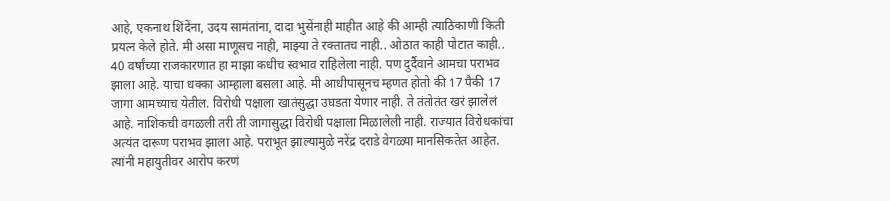आहे, एकनाथ शिंदेंना, उदय सामंतांना, दादा भुसेंनाही माहीत आहे की आम्ही त्याठिकाणी किती प्रयत्न केले होते. मी असा माणूसच नाही, माझ्या ते रक्तातच नाही.. ओठात काही पोटात काही.. 40 वर्षांच्या राजकारणात हा माझा कधीच स्वभाव राहिलेला नाही. पण दुर्दैवाने आमचा पराभव झाला आहे. याचा धक्का आम्हाला बसला आहे. मी आधीपासूनच म्हणत होतो की 17 पैकी 17 जागा आमच्याच येतील. विरोधी पक्षाला खातंसुद्धा उघडता येणार नाही. ते तंतोतंत खरं झालेलं आहे. नाशिकची वगळली तरी ती जागासुद्धा विरोधी पक्षाला मिळालेली नाही. राज्यात विरोधकांचा अत्यंत दारूण पराभव झाला आहे. पराभूत झाल्यामुळे नरेंद्र दराडे वेगळ्या मानसिकतेत आहेत. त्यांनी महायुतीवर आरोप करणं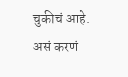चुकीचं आहे. असं करणं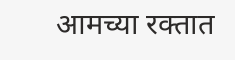आमच्या रक्तात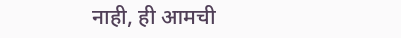नाही, ही आमची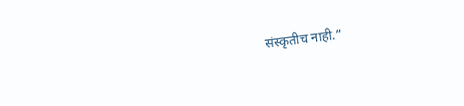संस्कृतीच नाही.”